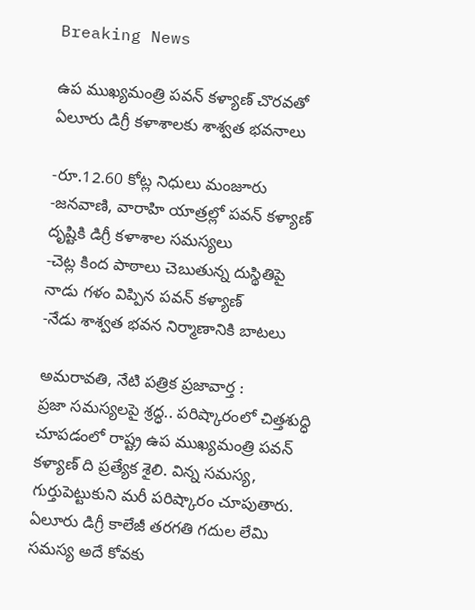Breaking News

ఉప ముఖ్యమంత్రి పవన్ కళ్యాణ్ చొరవతో ఏలూరు డిగ్రీ కళాశాలకు శాశ్వత భవనాలు

-రూ.12.60 కోట్ల నిధులు మంజూరు
-జనవాణి, వారాహి యాత్రల్లో పవన్ కళ్యాణ్ దృష్టికి డిగ్రీ కళాశాల సమస్యలు
-చెట్ల కింద పాఠాలు చెబుతున్న దుస్థితిపై నాడు గళం విప్పిన పవన్ కళ్యాణ్
-నేడు శాశ్వత భవన నిర్మాణానికి బాటలు

అమ‌రావ‌తి, నేటి పత్రిక ప్రజావార్త :
ప్రజా సమస్యలపై శ్రద్ధ.. పరిష్కారంలో చిత్తశుద్ధి చూపడంలో రాష్ట్ర ఉప ముఖ్యమంత్రి పవన్ కళ్యాణ్ ది ప్రత్యేక శైలి. విన్న సమస్య, గుర్తుపెట్టుకుని మరీ పరిష్కారం చూపుతారు. ఏలూరు డిగ్రీ కాలేజీ తరగతి గదుల లేమి సమస్య అదే కోవకు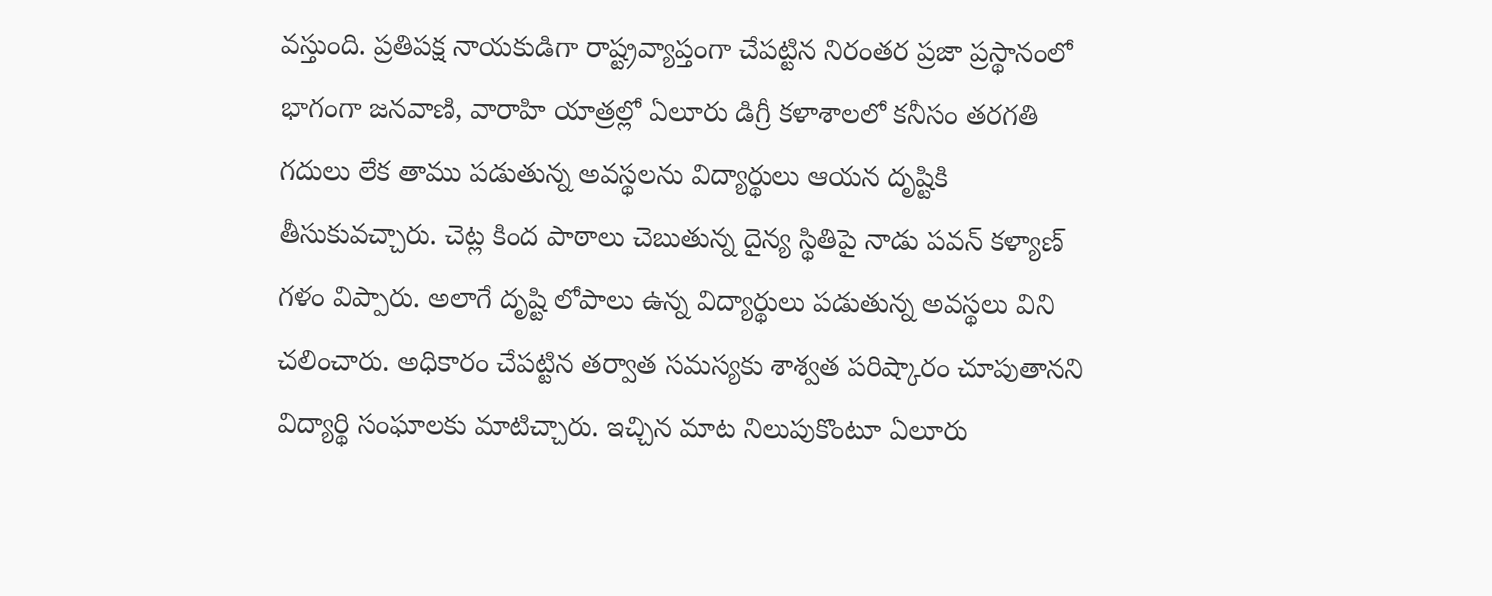వస్తుంది. ప్రతిపక్ష నాయకుడిగా రాష్ట్రవ్యాప్తంగా చేపట్టిన నిరంతర ప్రజా ప్రస్థానంలో భాగంగా జనవాణి, వారాహి యాత్రల్లో ఏలూరు డిగ్రీ కళాశాలలో కనీసం తరగతి గదులు లేక తాము పడుతున్న అవస్థలను విద్యార్థులు ఆయన దృష్టికి తీసుకువచ్చారు. చెట్ల కింద పాఠాలు చెబుతున్న దైన్య స్థితిపై నాడు పవన్ కళ్యాణ్ గళం విప్పారు. అలాగే దృష్టి లోపాలు ఉన్న విద్యార్థులు పడుతున్న అవస్థలు విని చలించారు. అధికారం చేపట్టిన తర్వాత సమస్యకు శాశ్వత పరిష్కారం చూపుతానని విద్యార్థి సంఘాలకు మాటిచ్చారు. ఇచ్చిన మాట నిలుపుకొంటూ ఏలూరు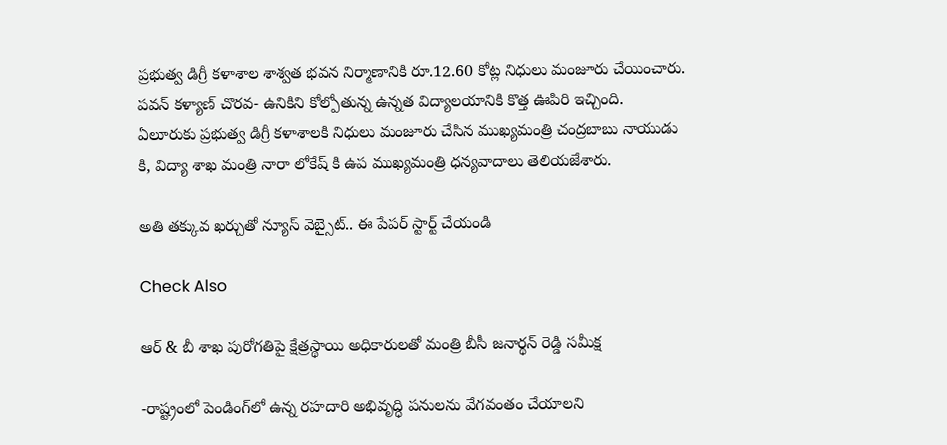ప్రభుత్వ డిగ్రీ కళాశాల శాశ్వత భవన నిర్మాణానికి రూ.12.60 కోట్ల నిధులు మంజూరు చేయించారు.  పవన్ కళ్యాణ్ చొరవ- ఉనికిని కోల్పోతున్న ఉన్నత విద్యాలయానికి కొత్త ఊపిరి ఇచ్చింది.
ఏలూరుకు ప్రభుత్వ డిగ్రీ కళాశాలకి నిధులు మంజూరు చేసిన ముఖ్యమంత్రి చంద్రబాబు నాయుడు కి, విద్యా శాఖ మంత్రి నారా లోకేష్ కి ఉప ముఖ్యమంత్రి ధన్యవాదాలు తెలియజేశారు.

అతి తక్కువ ఖర్చుతో న్యూస్ వెబ్సైట్.. ఈ పేపర్ స్టార్ట్ చేయండి

Check Also

ఆర్ & బీ శాఖ పురోగతిపై క్షేత్రస్థాయి అధికారులతో మంత్రి బీసీ జనార్థన్ రెడ్డి సమీక్ష

-రాష్ట్రంలో పెండింగ్‌లో ఉన్న రహదారి అభివృద్ధి పనులను వేగవంతం చేయాలని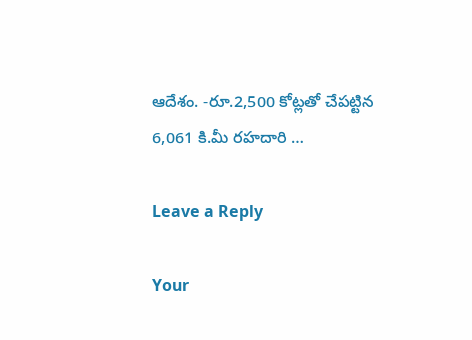ఆదేశం. -రూ.2,500 కోట్లతో చేపట్టిన 6,061 కి.మీ రహదారి …

Leave a Reply

Your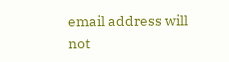email address will not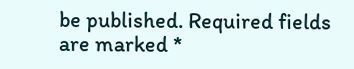be published. Required fields are marked *